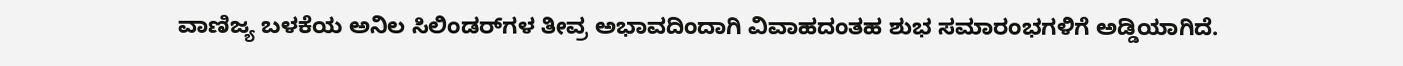ವಾಣಿಜ್ಯ ಬಳಕೆಯ ಅನಿಲ ಸಿಲಿಂಡರ್‌ಗಳ ತೀವ್ರ ಅಭಾವದಿಂದಾಗಿ ವಿವಾಹದಂತಹ ಶುಭ ಸಮಾರಂಭಗಳಿಗೆ ಅಡ್ಡಿಯಾಗಿದೆ.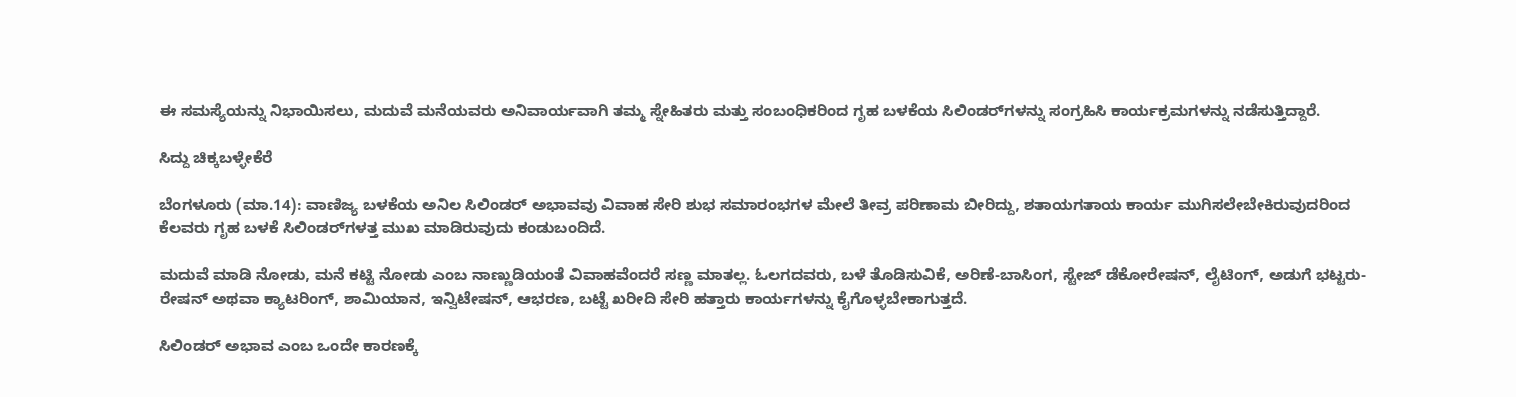ಈ ಸಮಸ್ಯೆಯನ್ನು ನಿಭಾಯಿಸಲು, ಮದುವೆ ಮನೆಯವರು ಅನಿವಾರ್ಯವಾಗಿ ತಮ್ಮ ಸ್ನೇಹಿತರು ಮತ್ತು ಸಂಬಂಧಿಕರಿಂದ ಗೃಹ ಬಳಕೆಯ ಸಿಲಿಂಡರ್‌ಗಳನ್ನು ಸಂಗ್ರಹಿಸಿ ಕಾರ್ಯಕ್ರಮಗಳನ್ನು ನಡೆಸುತ್ತಿದ್ದಾರೆ.

ಸಿದ್ದು ಚಿಕ್ಕಬಳ್ಳೇಕೆರೆ

ಬೆಂಗಳೂರು (ಮಾ.14): ವಾಣಿಜ್ಯ ಬಳಕೆಯ ಅನಿಲ ಸಿಲಿಂಡರ್‌ ಅಭಾವವು ವಿವಾಹ ಸೇರಿ ಶುಭ ಸಮಾರಂಭಗಳ ಮೇಲೆ ತೀವ್ರ ಪರಿಣಾಮ ಬೀರಿದ್ದು, ಶತಾಯಗತಾಯ ಕಾರ್ಯ ಮುಗಿಸಲೇಬೇಕಿರುವುದರಿಂದ ಕೆಲವರು ಗೃಹ ಬಳಕೆ ಸಿಲಿಂಡರ್‌ಗಳತ್ತ ಮುಖ ಮಾಡಿರುವುದು ಕಂಡುಬಂದಿದೆ.

ಮದುವೆ ಮಾಡಿ ನೋಡು, ಮನೆ ಕಟ್ಟಿ ನೋಡು ಎಂಬ ನಾಣ್ಣುಡಿಯಂತೆ ವಿವಾಹವೆಂದರೆ ಸಣ್ಣ ಮಾತಲ್ಲ. ಓಲಗದವರು, ಬಳೆ ತೊಡಿಸುವಿಕೆ, ಅರಿಣೆ-ಬಾಸಿಂಗ, ಸ್ಟೇಜ್‌ ಡೆಕೋರೇಷನ್‌, ಲೈಟಿಂಗ್‌, ಅಡುಗೆ ಭಟ್ಟರು-ರೇಷನ್‌ ಅಥವಾ ಕ್ಯಾಟರಿಂಗ್‌, ಶಾಮಿಯಾನ, ಇನ್ವಿಟೇಷನ್‌, ಆಭರಣ, ಬಟ್ಟೆ ಖರೀದಿ ಸೇರಿ ಹತ್ತಾರು ಕಾರ್ಯಗಳನ್ನು ಕೈಗೊಳ್ಳಬೇಕಾಗುತ್ತದೆ.

ಸಿಲಿಂಡರ್‌ ಅಭಾವ ಎಂಬ ಒಂದೇ ಕಾರಣಕ್ಕೆ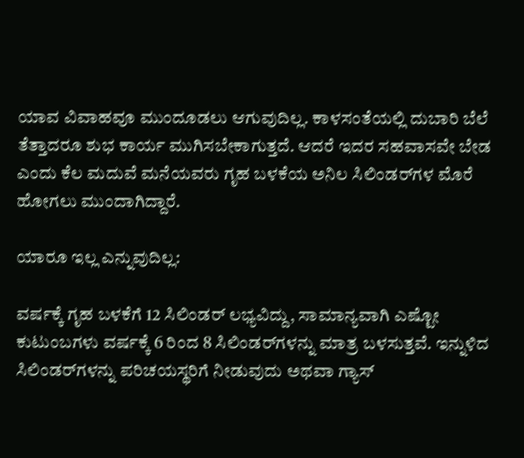ಯಾವ ವಿವಾಹವೂ ಮುಂದೂಡಲು ಆಗುವುದಿಲ್ಲ. ಕಾಳಸಂತೆಯಲ್ಲಿ ದುಬಾರಿ ಬೆಲೆ ತೆತ್ತಾದರೂ ಶುಭ ಕಾರ್ಯ ಮುಗಿಸಬೇಕಾಗುತ್ತದೆ. ಆದರೆ ಇದರ ಸಹವಾಸವೇ ಬೇಡ ಎಂದು ಕೆಲ ಮದುವೆ ಮನೆಯವರು ಗೃಹ ಬಳಕೆಯ ಅನಿಲ ಸಿಲಿಂಡರ್‌ಗಳ ಮೊರೆ ಹೋಗಲು ಮುಂದಾಗಿದ್ದಾರೆ.

ಯಾರೂ ಇಲ್ಲ ಎನ್ನುವುದಿಲ್ಲ:

ವರ್ಷಕ್ಕೆ ಗೃಹ ಬಳಕೆಗೆ 12 ಸಿಲಿಂಡರ್‌ ಲಭ್ಯವಿದ್ದು, ಸಾಮಾನ್ಯವಾಗಿ ಎಷ್ಟೋ ಕುಟುಂಬಗಳು ವರ್ಷಕ್ಕೆ 6 ರಿಂದ 8 ಸಿಲಿಂಡರ್‌ಗಳನ್ನು ಮಾತ್ರ ಬಳಸುತ್ತವೆ. ಇನ್ನುಳಿದ ಸಿಲಿಂಡರ್‌ಗಳನ್ನು ಪರಿಚಯಸ್ಥರಿಗೆ ನೀಡುವುದು ಅಥವಾ ಗ್ಯಾಸ್‌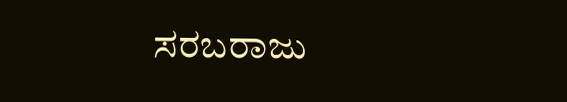ಸರಬರಾಜು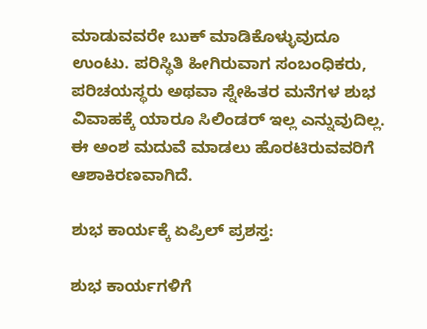ಮಾಡುವವರೇ ಬುಕ್‌ ಮಾಡಿಕೊಳ್ಳುವುದೂ ಉಂಟು. ಪರಿಸ್ಥಿತಿ ಹೀಗಿರುವಾಗ ಸಂಬಂಧಿಕರು, ಪರಿಚಯಸ್ಥರು ಅಥವಾ ಸ್ನೇಹಿತರ ಮನೆಗಳ ಶುಭ ವಿವಾಹಕ್ಕೆ ಯಾರೂ ಸಿಲಿಂಡರ್‌ ಇಲ್ಲ ಎನ್ನುವುದಿಲ್ಲ. ಈ ಅಂಶ ಮದುವೆ ಮಾಡಲು ಹೊರಟಿರುವವರಿಗೆ ಆಶಾಕಿರಣವಾಗಿದೆ.

ಶುಭ ಕಾರ್ಯಕ್ಕೆ ಏಪ್ರಿಲ್‌ ಪ್ರಶಸ್ತ:

ಶುಭ ಕಾರ್ಯಗಳಿಗೆ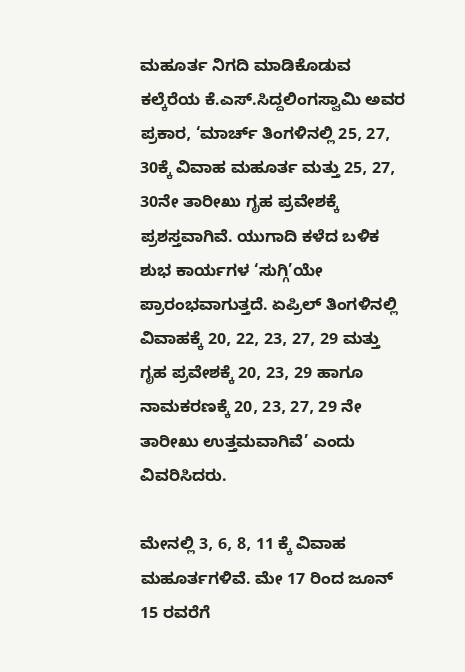ಮಹೂರ್ತ ನಿಗದಿ ಮಾಡಿಕೊಡುವ ಕಲ್ಕೆರೆಯ ಕೆ.ಎಸ್‌.ಸಿದ್ದಲಿಂಗಸ್ವಾಮಿ ಅವರ ಪ್ರಕಾರ, ‘ಮಾರ್ಚ್‌ ತಿಂಗಳಿನಲ್ಲಿ 25, 27, 30ಕ್ಕೆ ವಿವಾಹ ಮಹೂರ್ತ ಮತ್ತು 25, 27, 30ನೇ ತಾರೀಖು ಗೃಹ ಪ್ರವೇಶಕ್ಕೆ ಪ್ರಶಸ್ತವಾಗಿವೆ. ಯುಗಾದಿ ಕಳೆದ ಬಳಿಕ ಶುಭ ಕಾರ್ಯಗಳ ‘ಸುಗ್ಗಿ’ಯೇ ಪ್ರಾರಂಭವಾಗುತ್ತದೆ. ಏಪ್ರಿಲ್‌ ತಿಂಗಳಿನಲ್ಲಿ ವಿವಾಹಕ್ಕೆ 20, 22, 23, 27, 29 ಮತ್ತು ಗೃಹ ಪ್ರವೇಶಕ್ಕೆ 20, 23, 29 ಹಾಗೂ ನಾಮಕರಣಕ್ಕೆ 20, 23, 27, 29 ನೇ ತಾರೀಖು ಉತ್ತಮವಾಗಿವೆ’ ಎಂದು ವಿವರಿಸಿದರು.

ಮೇನಲ್ಲಿ 3, 6, 8, 11 ಕ್ಕೆ ವಿವಾಹ ಮಹೂರ್ತಗಳಿವೆ. ಮೇ 17 ರಿಂದ ಜೂನ್‌ 15 ರವರೆಗೆ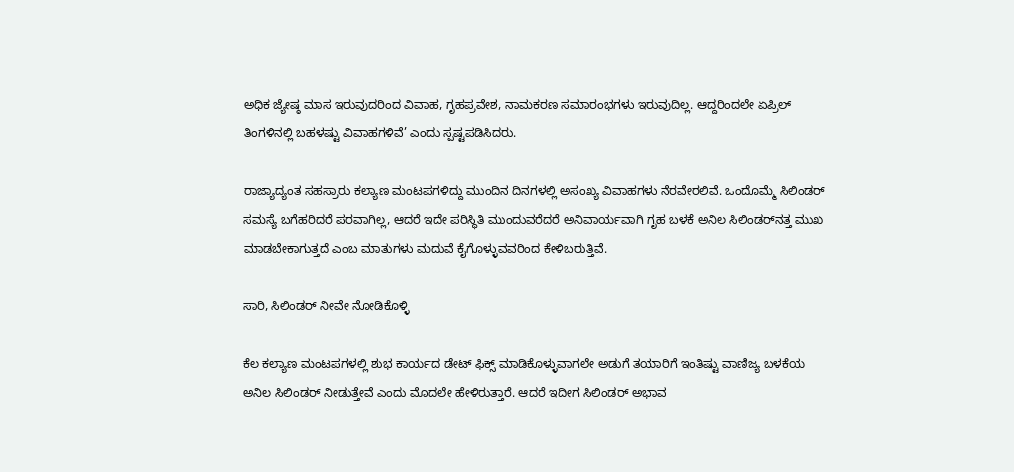ಅಧಿಕ ಜ್ಯೇಷ್ಠ ಮಾಸ ಇರುವುದರಿಂದ ವಿವಾಹ, ಗೃಹಪ್ರವೇಶ, ನಾಮಕರಣ ಸಮಾರಂಭಗಳು ಇರುವುದಿಲ್ಲ. ಆದ್ದರಿಂದಲೇ ಏಪ್ರಿಲ್‌ ತಿಂಗಳಿನಲ್ಲಿ ಬಹಳಷ್ಟು ವಿವಾಹಗಳಿವೆ’ ಎಂದು ಸ್ಪಷ್ಟಪಡಿಸಿದರು.

ರಾಜ್ಯಾದ್ಯಂತ ಸಹಸ್ರಾರು ಕಲ್ಯಾಣ ಮಂಟಪಗಳಿದ್ದು ಮುಂದಿನ ದಿನಗಳಲ್ಲಿ ಅಸಂಖ್ಯ ವಿವಾಹಗಳು ನೆರವೇರಲಿವೆ. ಒಂದೊಮ್ಮೆ ಸಿಲಿಂಡರ್‌ ಸಮಸ್ಯೆ ಬಗೆಹರಿದರೆ ಪರವಾಗಿಲ್ಲ, ಆದರೆ ಇದೇ ಪರಿಸ್ಥಿತಿ ಮುಂದುವರೆದರೆ ಅನಿವಾರ್ಯವಾಗಿ ಗೃಹ ಬಳಕೆ ಅನಿಲ ಸಿಲಿಂಡರ್‌ನತ್ತ ಮುಖ ಮಾಡಬೇಕಾಗುತ್ತದೆ ಎಂಬ ಮಾತುಗಳು ಮದುವೆ ಕೈಗೊಳ್ಳುವವರಿಂದ ಕೇಳಿಬರುತ್ತಿವೆ.

ಸಾರಿ, ಸಿಲಿಂಡರ್‌ ನೀವೇ ನೋಡಿಕೊಳ್ಳಿ

ಕೆಲ ಕಲ್ಯಾಣ ಮಂಟಪಗಳಲ್ಲಿ ಶುಭ ಕಾರ್ಯದ ಡೇಟ್‌ ಫಿಕ್ಸ್‌ ಮಾಡಿಕೊಳ್ಳುವಾಗಲೇ ಅಡುಗೆ ತಯಾರಿಗೆ ಇಂತಿಷ್ಟು ವಾಣಿಜ್ಯ ಬಳಕೆಯ ಅನಿಲ ಸಿಲಿಂಡರ್‌ ನೀಡುತ್ತೇವೆ ಎಂದು ಮೊದಲೇ ಹೇಳಿರುತ್ತಾರೆ. ಆದರೆ ಇದೀಗ ಸಿಲಿಂಡರ್‌ ಅಭಾವ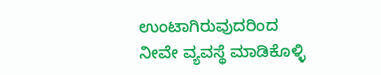ಉಂಟಾಗಿರುವುದರಿಂದ ನೀವೇ ವ್ಯವಸ್ಥೆ ಮಾಡಿಕೊಳ್ಳಿ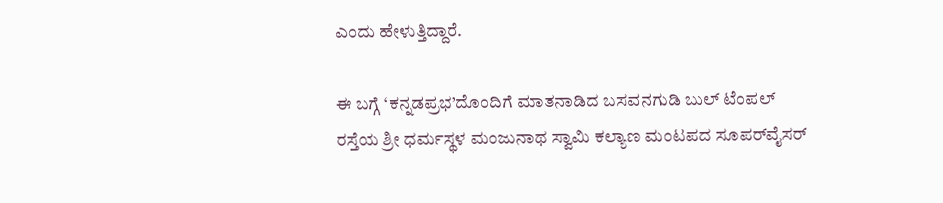ಎಂದು ಹೇಳುತ್ತಿದ್ದಾರೆ.

ಈ ಬಗ್ಗೆ ‘ಕನ್ನಡಪ್ರಭ’ದೊಂದಿಗೆ ಮಾತನಾಡಿದ ಬಸವನಗುಡಿ ಬುಲ್‌ ಟೆಂಪಲ್‌ ರಸ್ತೆಯ ಶ್ರೀ ಧರ್ಮಸ್ಥಳ ಮಂಜುನಾಥ ಸ್ವಾಮಿ ಕಲ್ಯಾಣ ಮಂಟಪದ ಸೂಪರ್‌ವೈಸರ್‌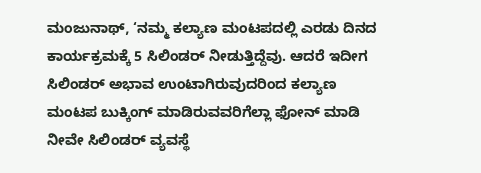ಮಂಜುನಾಥ್‌, ‘ನಮ್ಮ ಕಲ್ಯಾಣ ಮಂಟಪದಲ್ಲಿ ಎರಡು ದಿನದ ಕಾರ್ಯಕ್ರಮಕ್ಕೆ 5 ಸಿಲಿಂಡರ್‌ ನೀಡುತ್ತಿದ್ದೆವು. ಆದರೆ ಇದೀಗ ಸಿಲಿಂಡರ್‌ ಅಭಾವ ಉಂಟಾಗಿರುವುದರಿಂದ ಕಲ್ಯಾಣ ಮಂಟಪ ಬುಕ್ಕಿಂಗ್‌ ಮಾಡಿರುವವರಿಗೆಲ್ಲಾ ಫೋನ್‌ ಮಾಡಿ ನೀವೇ ಸಿಲಿಂಡರ್‌ ವ್ಯವಸ್ಥೆ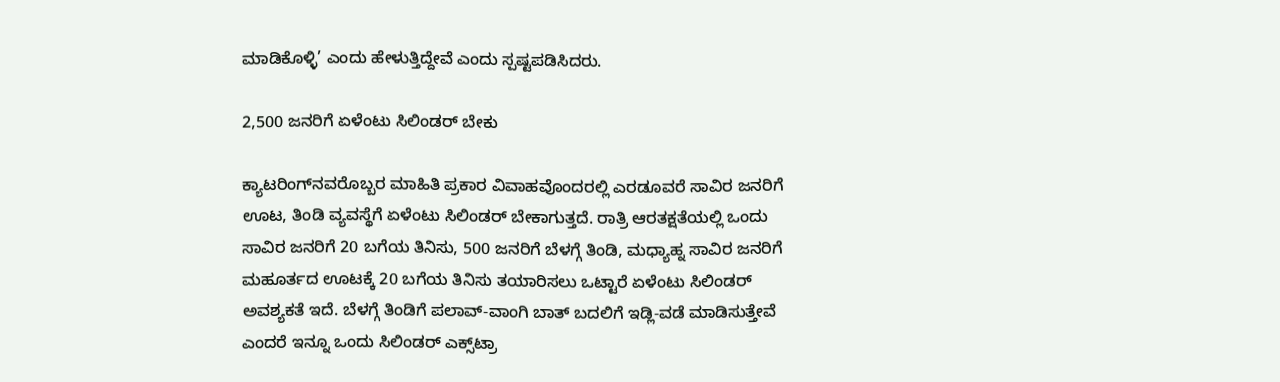ಮಾಡಿಕೊಳ್ಳಿ’ ಎಂದು ಹೇಳುತ್ತಿದ್ದೇವೆ ಎಂದು ಸ್ಪಷ್ಟಪಡಿಸಿದರು.

2,500 ಜನರಿಗೆ ಏಳೆಂಟು ಸಿಲಿಂಡರ್‌ ಬೇಕು

ಕ್ಯಾಟರಿಂಗ್‌ನವರೊಬ್ಬರ ಮಾಹಿತಿ ಪ್ರಕಾರ ವಿವಾಹವೊಂದರಲ್ಲಿ ಎರಡೂವರೆ ಸಾವಿರ ಜನರಿಗೆ ಊಟ, ತಿಂಡಿ ವ್ಯವಸ್ಥೆಗೆ ಏಳೆಂಟು ಸಿಲಿಂಡರ್‌ ಬೇಕಾಗುತ್ತದೆ. ರಾತ್ರಿ ಆರತಕ್ಷತೆಯಲ್ಲಿ ಒಂದು ಸಾವಿರ ಜನರಿಗೆ 20 ಬಗೆಯ ತಿನಿಸು, 500 ಜನರಿಗೆ ಬೆಳಗ್ಗೆ ತಿಂಡಿ, ಮಧ್ಯಾಹ್ನ ಸಾವಿರ ಜನರಿಗೆ ಮಹೂರ್ತದ ಊಟಕ್ಕೆ 20 ಬಗೆಯ ತಿನಿಸು ತಯಾರಿಸಲು ಒಟ್ಟಾರೆ ಏಳೆಂಟು ಸಿಲಿಂಡರ್‌ ಅವಶ್ಯಕತೆ ಇದೆ. ಬೆಳಗ್ಗೆ ತಿಂಡಿಗೆ ಪಲಾವ್‌-ವಾಂಗಿ ಬಾತ್‌ ಬದಲಿಗೆ ಇಡ್ಲಿ-ವಡೆ ಮಾಡಿಸುತ್ತೇವೆ ಎಂದರೆ ಇನ್ನೂ ಒಂದು ಸಿಲಿಂಡರ್‌ ಎಕ್ಸ್‌ಟ್ರಾ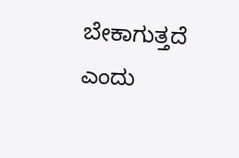ಬೇಕಾಗುತ್ತದೆ ಎಂದು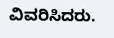ವಿವರಿಸಿದರು.